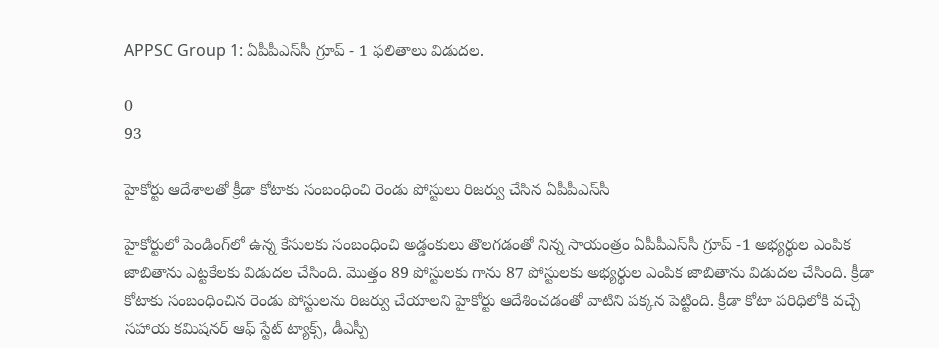APPSC Group 1: ఏపీపీఎస్‌సీ గ్రూప్ - 1 ఫలితాలు విడుదల.

0
93

హైకోర్టు ఆదేశాలతో క్రీడా కోటాకు సంబంధించి రెండు పోస్టులు రిజర్వు చేసిన ఏపీపీఎస్‌సీ

హైకోర్టులో పెండింగ్‌లో ఉన్న కేసులకు సంబంధించి అడ్డంకులు తొలగడంతో నిన్న సాయంత్రం ఏపీపీఎస్‌సీ గ్రూప్‌ -1 అభ్యర్థుల ఎంపిక జాబితాను ఎట్టకేలకు విడుదల చేసింది. మొత్తం 89 పోస్టులకు గాను 87 పోస్టులకు అభ్యర్థుల ఎంపిక జాబితాను విడుదల చేసింది. క్రీడా కోటాకు సంబంధించిన రెండు పోస్టులను రిజర్వు చేయాలని హైకోర్టు ఆదేశించడంతో వాటిని పక్కన పెట్టింది. క్రీడా కోటా పరిధిలోకి వచ్చే సహాయ కమిషనర్‌ ఆఫ్‌ స్టేట్‌ ట్యాక్స్‌, డీఎస్పీ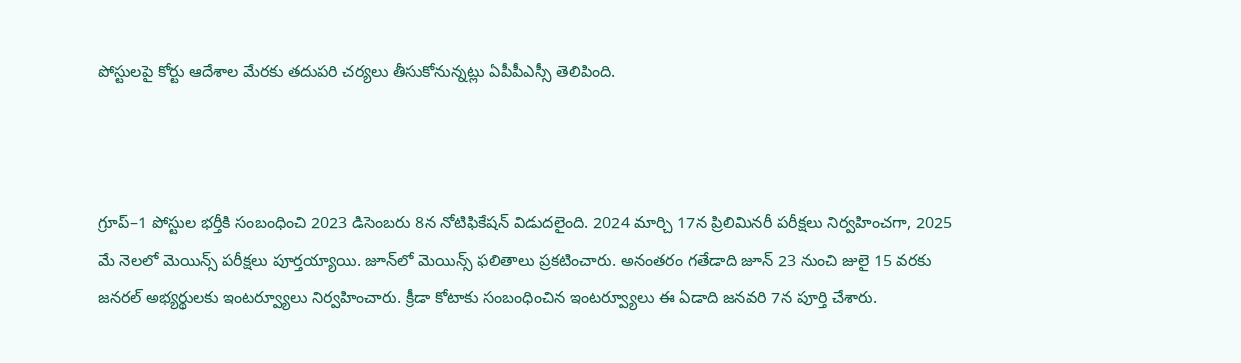పోస్టులపై కోర్టు ఆదేశాల మేరకు తదుపరి చర్యలు తీసుకోనున్నట్లు ఏపీపీఎస్సీ తెలిపింది.



గ్రూప్‌–1 పోస్టుల భర్తీకి సంబంధించి 2023 డిసెంబరు 8న నోటిఫికేషన్‌ విడుదలైంది. 2024 మార్చి 17న ప్రిలిమినరీ పరీక్షలు నిర్వహించగా, 2025 మే నెలలో మెయిన్స్‌ పరీక్షలు పూర్తయ్యాయి. జూన్‌లో మెయిన్స్‌ ఫలితాలు ప్రకటించారు. అనంతరం గతేడాది జూన్‌ 23 నుంచి జులై 15 వరకు జనరల్‌ అభ్యర్థులకు ఇంటర్వ్యూలు నిర్వహించారు. క్రీడా కోటాకు సంబంధించిన ఇంటర్వ్యూలు ఈ ఏడాది జనవరి 7న పూర్తి చేశారు.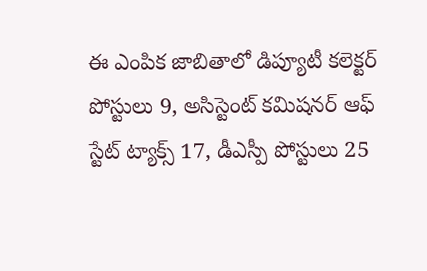ఈ ఎంపిక జాబితాలో డిప్యూటీ కలెక్టర్‌ పోస్టులు 9, అసిస్టెంట్‌ కమిషనర్‌ ఆఫ్‌ స్టేట్‌ ట్యాక్స్‌ 17, డీఎస్పీ పోస్టులు 25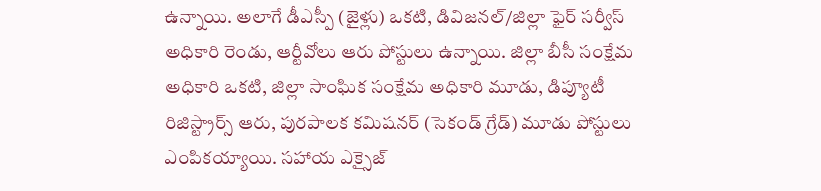ఉన్నాయి. అలాగే డీఎస్పీ (జైళ్లు) ఒకటి, డివిజనల్‌/జిల్లా ఫైర్‌ సర్వీస్‌ అధికారి రెండు, ఆర్టీవోలు ఆరు పోస్టులు ఉన్నాయి. జిల్లా బీసీ సంక్షేమ అధికారి ఒకటి, జిల్లా సాంఘిక సంక్షేమ అధికారి మూడు, డిప్యూటీ రిజిస్ట్రార్స్‌ ఆరు, పురపాలక కమిషనర్‌ (సెకండ్‌ గ్రేడ్‌) మూడు పోస్టులు ఎంపికయ్యాయి. సహాయ ఎక్సైజ్‌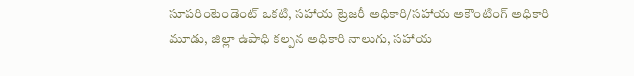సూపరింటెండెంట్‌ ఒకటి, సహాయ ట్రెజరీ అధికారి/సహాయ అకౌంటింగ్‌ అధికారి మూడు, జిల్లా ఉపాధి కల్పన అధికారి నాలుగు, సహాయ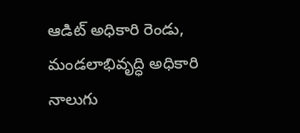ఆడిట్‌ అధికారి రెండు, మండలాభివృద్ధి అధికారి నాలుగు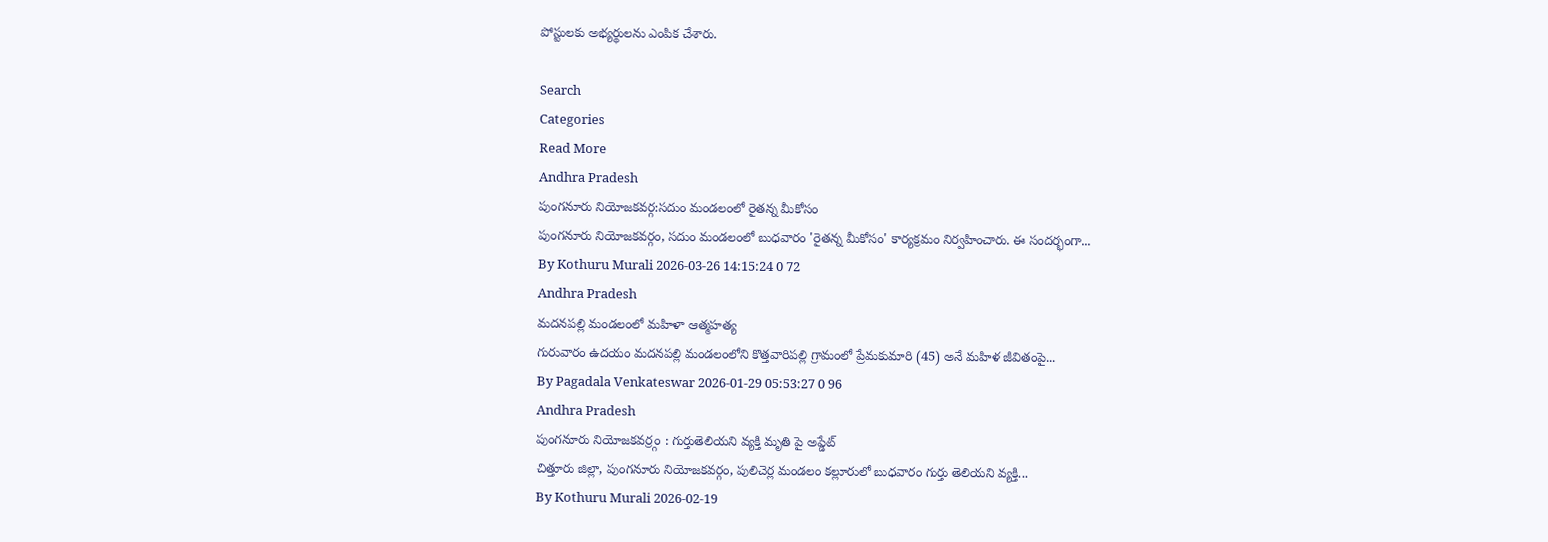పోస్టులకు అభ్యర్థులను ఎంపిక చేశారు.

Search
Categories
Read More
Andhra Pradesh
పుంగనూరు నియోజకవర్గ:సదుం మండలంలో రైతన్న మీకోసం
పుంగనూరు నియోజకవర్గం, సదుం మండలంలో బుధవారం 'రైతన్న మీకోసం' కార్యక్రమం నిర్వహించారు. ఈ సందర్భంగా...
By Kothuru Murali 2026-03-26 14:15:24 0 72
Andhra Pradesh
మదనపల్లి మండలంలో మహిళా ఆత్మహత్య
గురువారం ఉదయం మదనపల్లి మండలంలోని కొత్తవారిపల్లి గ్రామంలో ప్రేమకుమారి (45) అనే మహిళ జీవితంపై...
By Pagadala Venkateswar 2026-01-29 05:53:27 0 96
Andhra Pradesh
పుంగనూరు నియోజకవర్ర్గం : గుర్తుతెలియని వ్యక్తి మృతి పై అప్డేట్
చిత్తూరు జిల్లా, పుంగనూరు నియోజకవర్గం, పులిచెర్ల మండలం కల్లూరులో బుధవారం గుర్తు తెలియని వ్యక్తి...
By Kothuru Murali 2026-02-19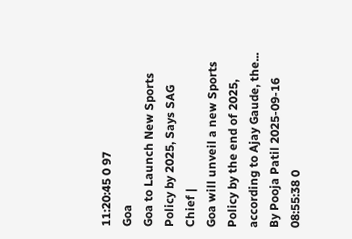11:20:45 0 97
Goa
Goa to Launch New Sports Policy by 2025, Says SAG Chief |
Goa will unveil a new Sports Policy by the end of 2025, according to Ajay Gaude, the...
By Pooja Patil 2025-09-16 08:55:38 0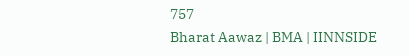757
Bharat Aawaz | BMA | IINNSIDE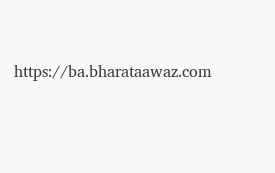https://ba.bharataawaz.com